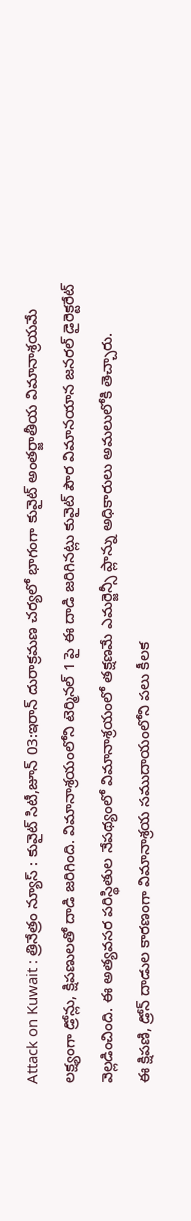Attack on Kuwait : త్రినేత్రం న్యూస్ : కువైట్ సిటీ,జూన్ 03:ఇరాన్ దురాక్రమణ చర్యలో భాగంగా కువైట్ అంతర్జాతీయ విమానాశ్రయమే లక్ష్యంగా డ్రోన్లు, క్షిపణులతో దాడి జరిగింది. విమానాశ్రయంలోని టెర్మినల్ 1 పై ఈ దాడి జరిగినట్లు కువైట్ పౌర విమానయాన జనరల్ డైరెక్టరేట్ వెల్లడించింది. ఈ అత్యవసర పరిస్థితుల నేపథ్యంలో విమానాశ్రయంలో తక్షణమే ఎమర్జెన్సీ ప్లాన్ను అధికారులు అమలులోకి తెచ్చారు.
ఈ క్షిపణి, డ్రోన్ దాడుల కారణంగా విమానాశ్రయ సముదాయంలోని పలు కీలక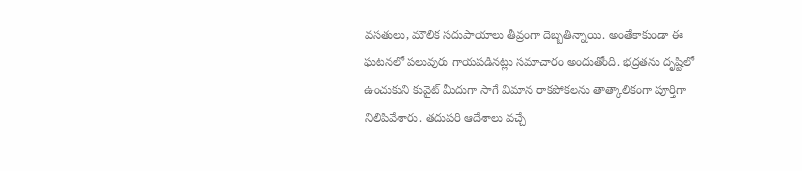వసతులు, మౌలిక సదుపాయాలు తీవ్రంగా దెబ్బతిన్నాయి. అంతేకాకుండా ఈ ఘటనలో పలువురు గాయపడినట్లు సమాచారం అందుతోంది. భద్రతను దృష్టిలో ఉంచుకుని కువైట్ మీదుగా సాగే విమాన రాకపోకలను తాత్కాలికంగా పూర్తిగా నిలిపివేశారు. తదుపరి ఆదేశాలు వచ్చే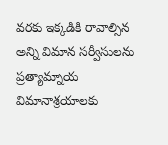వరకు ఇక్కడికి రావాల్సిన అన్ని విమాన సర్వీసులను ప్రత్యామ్నాయ విమానాశ్రయాలకు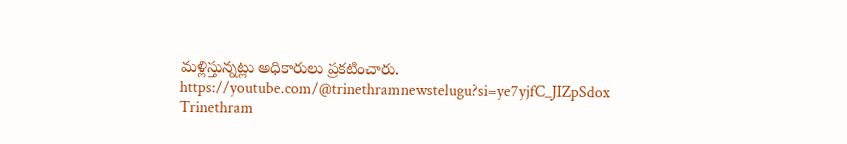మళ్లిస్తున్నట్లు అధికారులు ప్రకటించారు.
https://youtube.com/@trinethramnewstelugu?si=ye7yjfC_JIZpSdox
Trinethram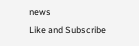news
Like and Subscribe